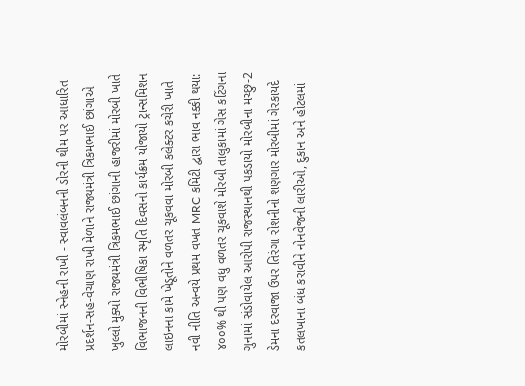મોરબીમાં સ્નેહની રાખી - સ્વાવલંબનની ડોરની થીમ પર આધારિત પ્રદર્શન-સહ-વેચાણ રાખી મેળાને રાજ્યમંત્રી ત્રિકમભાઈ છાંગાએ ખુલ્લો મુક્યો રાજ્યમંત્રી ત્રિકમભાઈ છાંગાની હાજરીમાં મોરબી ખાતે વિભાજનની વિભીષિકા સ્મૃતિ દિવસનો કાર્યક્રમ યોજાયો ટ્રાન્સમિશન લાઇનના કામે ખેડૂતોને વળતર ચૂકવવા મોરબી કલેક્ટર કચેરી ખાતે નવી નીતિ અન્વયે પ્રથમ વખત MRC કમિટી દ્વારા ભાવ નક્કી થયા: ૪૦૦% થી પણ વધુ વળતર ચૂકવાશે મોરબી તાલુકામાં ગેસ કટિંગના ગુનામાં સંડોવાયેલ આરોપી રાજસ્થાનથી પકડાયો મોરબીના મચ્છુ-2 ડેમના દરવાજા ઉપર તિરંગા રોશનીનો શણગાર મોરબીમાં ગેરકાયદે કતલખાના બંધ કરાવીને નોનવેજની લારીઓ, દુકાન અને હોટલમાં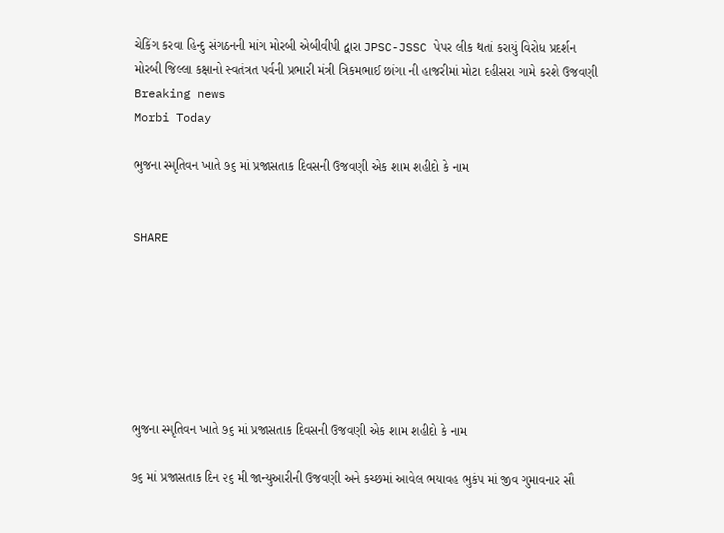ચેકિંગ કરવા હિન્દુ સંગઠનની માંગ મોરબી એબીવીપી દ્વારા JPSC-JSSC પેપર લીક થતાં કરાયું વિરોધ પ્રદર્શન મોરબી જિલ્લા કક્ષાનો સ્વતંત્રત પર્વની પ્રભારી મંત્રી ત્રિકમભાઈ છાંગા ની હાજરીમાં મોટા દહીસરા ગામે કરશે ઉજવણી
Breaking news
Morbi Today

ભુજના સ્મૃતિવન ખાતે ૭૬ માં પ્રજાસતાક દિવસની ઉજવણી એક શામ શહીદો કે નામ


SHARE







ભુજના સ્મૃતિવન ખાતે ૭૬ માં પ્રજાસતાક દિવસની ઉજવણી એક શામ શહીદો કે નામ

૭૬ માં પ્રજાસતાક દિન ૨૬ મી જાન્યુઆરીની ઉજવણી અને કચ્છમાં આવેલ ભયાવહ ભુકંપ માં જીવ ગુમાવનાર સૌ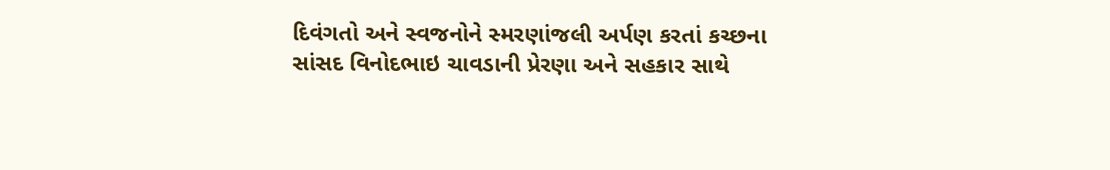દિવંગતો અને સ્વજનોને સ્મરણાંજલી અર્પણ કરતાં કચ્છના સાંસદ વિનોદભાઇ ચાવડાની પ્રેરણા અને સહકાર સાથે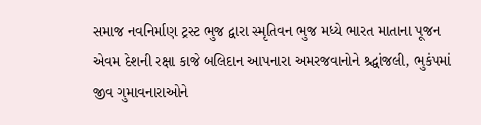સમાજ નવનિર્માણ ટ્રસ્ટ ભુજ દ્વારા સ્મૃતિવન ભુજ મધ્યે ભારત માતાના પૂજન એવમ દેશની રક્ષા કાજે બલિદાન આપનારા અમરજવાનોને શ્ર્દ્ધાંજલી, ભુકંપમાં જીવ ગુમાવનારાઓને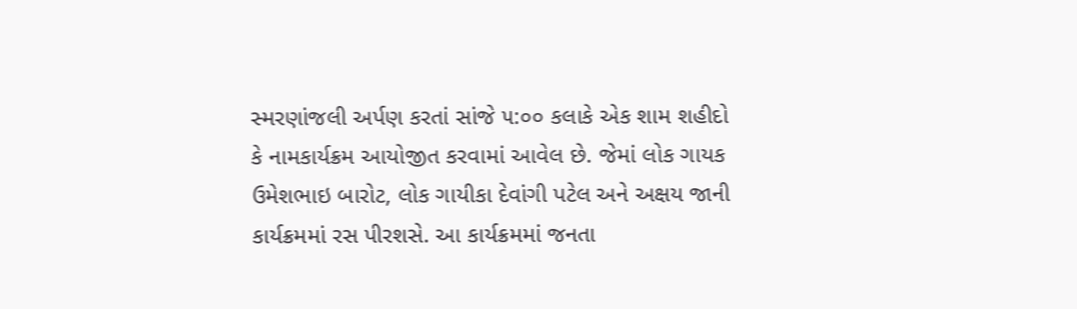સ્મરણાંજલી અર્પણ કરતાં સાંજે ૫:૦૦ કલાકે એક શામ શહીદો કે નામકાર્યક્રમ આયોજીત કરવામાં આવેલ છે. જેમાં લોક ગાયક ઉમેશભાઇ બારોટ, લોક ગાયીકા દેવાંગી પટેલ અને અક્ષય જાની કાર્યક્રમમાં રસ પીરશસે. આ કાર્યક્રમમાં જનતા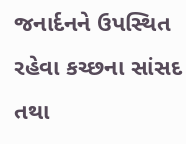જનાર્દનને ઉપસ્થિત રહેવા કચ્છના સાંસદ તથા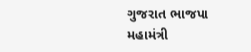ગુજરાત ભાજપા મહામંત્રી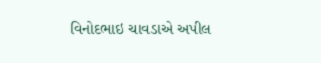વિનોદભાઇ ચાવડાએ અપીલ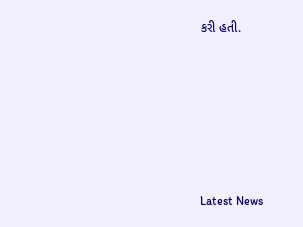કરી હતી.






Latest News